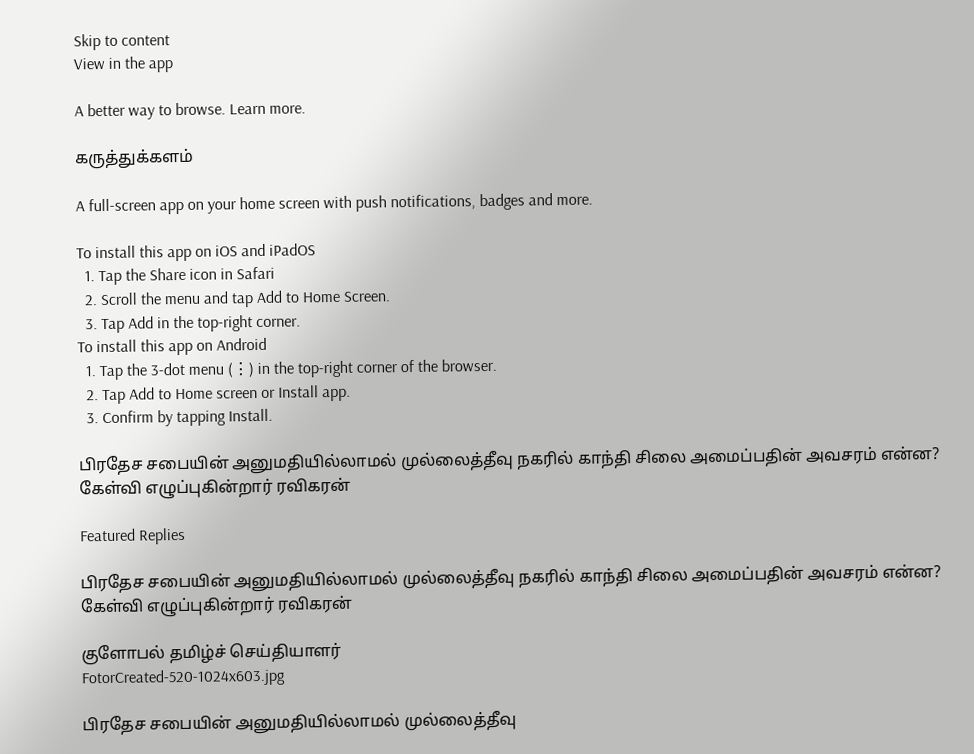Skip to content
View in the app

A better way to browse. Learn more.

கருத்துக்களம்

A full-screen app on your home screen with push notifications, badges and more.

To install this app on iOS and iPadOS
  1. Tap the Share icon in Safari
  2. Scroll the menu and tap Add to Home Screen.
  3. Tap Add in the top-right corner.
To install this app on Android
  1. Tap the 3-dot menu (⋮) in the top-right corner of the browser.
  2. Tap Add to Home screen or Install app.
  3. Confirm by tapping Install.

பிரதேச சபையின் அனுமதியில்லாமல் முல்லைத்தீவு நகரில் காந்தி சிலை அமைப்பதின் அவசரம் என்ன? கேள்வி எழுப்புகின்றார் ரவிகரன்

Featured Replies

பிரதேச சபையின் அனுமதியில்லாமல் முல்லைத்தீவு நகரில் காந்தி சிலை அமைப்பதின் அவசரம் என்ன? கேள்வி எழுப்புகின்றார் ரவிகரன்

குளோபல் தமிழ்ச் செய்தியாளர்
FotorCreated-520-1024x603.jpg

பிரதேச சபையின் அனுமதியில்லாமல் முல்லைத்தீவு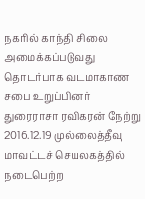நகரில் காந்தி சிலை அமைக்கப்படுவது தொடர்பாக வடமாகாண சபை உறுப்பினர் துரைராசா ரவிகரன் நேற்று  2016.12.19 முல்லைத்தீவு மாவட்டச் செயலகத்தில் நடைபெற்ற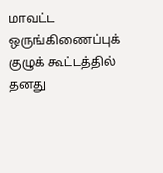மாவட்ட ஒருங்கிணைப்புக் குழுக் கூட்டத்தில் தனது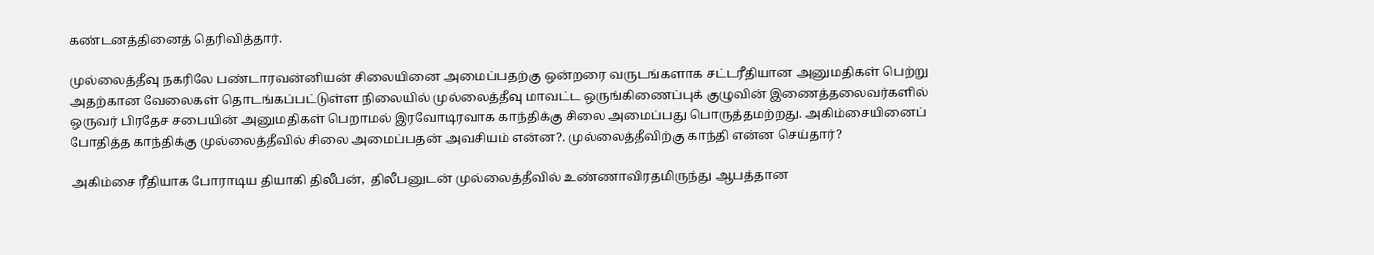கண்டனத்தினைத் தெரிவித்தார்.

முல்லைத்தீவு நகரிலே பண்டாரவன்னியன் சிலையினை அமைப்பதற்கு ஒன்றரை வருடங்களாக சட்டரீதியான அனுமதிகள் பெற்று அதற்கான வேலைகள் தொடங்கப்பட்டுள்ள நிலையில் முல்லைத்தீவு மாவட்ட ஒருங்கிணைப்புக் குழுவின் இணைத்தலைவர்களில் ஒருவர் பிரதேச சபையின் அனுமதிகள் பெறாமல் இரவோடிரவாக காந்திக்கு சிலை அமைப்பது பொருத்தமற்றது. அகிம்சையினைப் போதித்த காந்திக்கு முல்லைத்தீவில் சிலை அமைப்பதன் அவசியம் என்ன?. முல்லைத்தீவிற்கு காந்தி என்ன செய்தார்?

அகிம்சை ரீதியாக போராடிய தியாகி திலீபன்,  திலீபனுடன் முல்லைத்தீவில் உண்ணாவிரதமிருந்து ஆபத்தான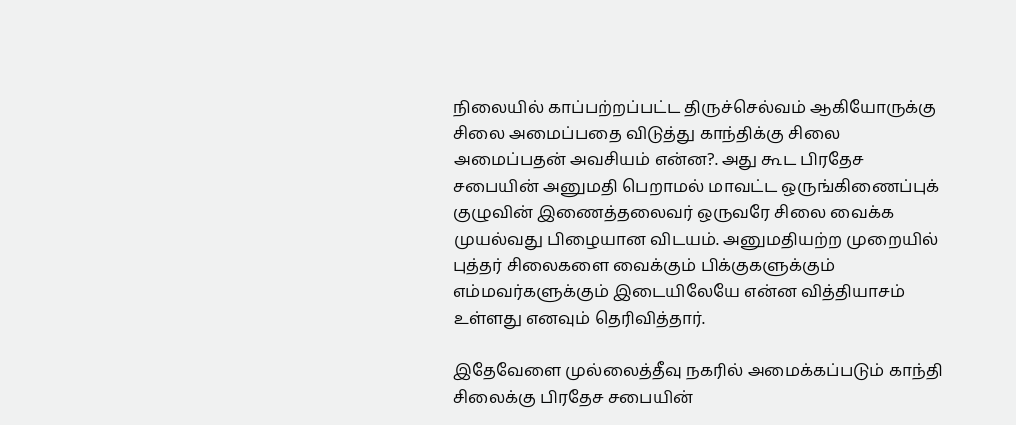நிலையில் காப்பற்றப்பட்ட திருச்செல்வம் ஆகியோருக்கு சிலை அமைப்பதை விடுத்து காந்திக்கு சிலை அமைப்பதன் அவசியம் என்ன?. அது கூட பிரதேச சபையின் அனுமதி பெறாமல் மாவட்ட ஒருங்கிணைப்புக் குழுவின் இணைத்தலைவர் ஒருவரே சிலை வைக்க முயல்வது பிழையான விடயம். அனுமதியற்ற முறையில் புத்தர் சிலைகளை வைக்கும் பிக்குகளுக்கும் எம்மவர்களுக்கும் இடையிலேயே என்ன வித்தியாசம் உள்ளது எனவும் தெரிவித்தார்.

இதேவேளை முல்லைத்தீவு நகரில் அமைக்கப்படும் காந்தி சிலைக்கு பிரதேச சபையின்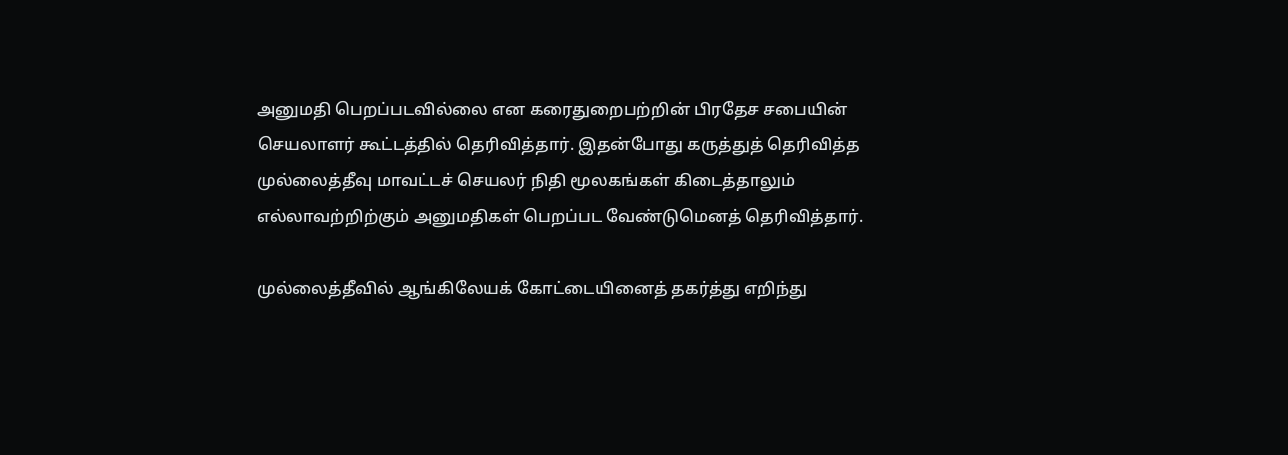அனுமதி பெறப்படவில்லை என கரைதுறைபற்றின் பிரதேச சபையின் செயலாளர் கூட்டத்தில் தெரிவித்தார். இதன்போது கருத்துத் தெரிவித்த முல்லைத்தீவு மாவட்டச் செயலர் நிதி மூலகங்கள் கிடைத்தாலும் எல்லாவற்றிற்கும் அனுமதிகள் பெறப்பட வேண்டுமெனத் தெரிவித்தார்.

முல்லைத்தீவில் ஆங்கிலேயக் கோட்டையினைத் தகர்த்து எறிந்து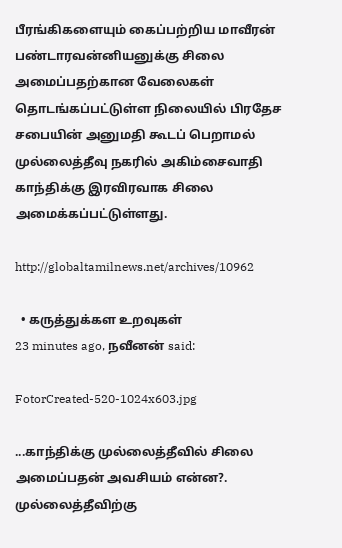பீரங்கிகளையும் கைப்பற்றிய மாவீரன் பண்டாரவன்னியனுக்கு சிலை அமைப்பதற்கான வேலைகள் தொடங்கப்பட்டுள்ள நிலையில் பிரதேச சபையின் அனுமதி கூடப் பெறாமல் முல்லைத்தீவு நகரில் அகிம்சைவாதி காந்திக்கு இரவிரவாக சிலை அமைக்கப்பட்டுள்ளது.

http://globaltamilnews.net/archives/10962

  • கருத்துக்கள உறவுகள்
23 minutes ago, நவீனன் said:

FotorCreated-520-1024x603.jpg

...காந்திக்கு முல்லைத்தீவில் சிலை அமைப்பதன் அவசியம் என்ன?. முல்லைத்தீவிற்கு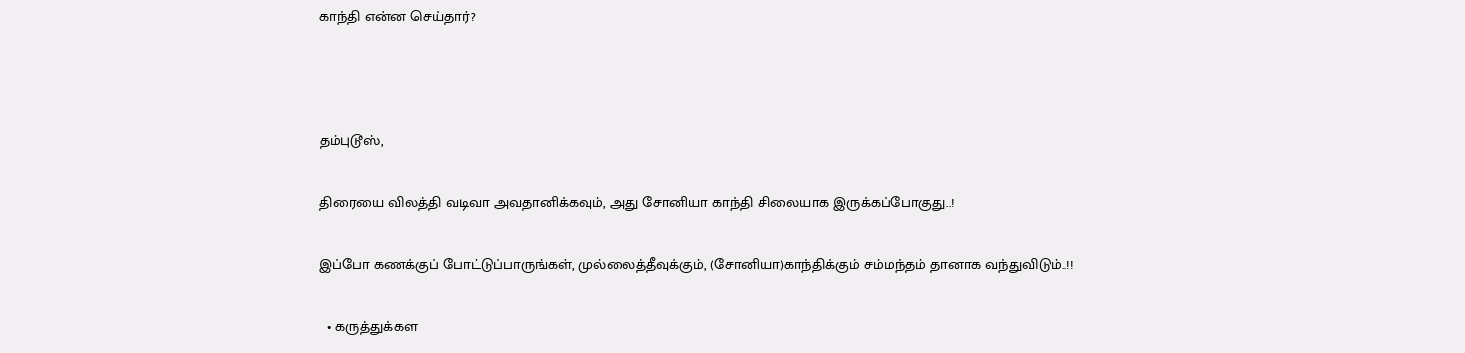காந்தி என்ன செய்தார்?



தம்புடூஸ்,

திரையை விலத்தி வடிவா அவதானிக்கவும், அது சோனியா காந்தி சிலையாக இருக்கப்போகுது..!

இப்போ கணக்குப் போட்டுப்பாருங்கள், முல்லைத்தீவுக்கும், (சோனியா)காந்திக்கும் சம்மந்தம் தானாக வந்துவிடும்..!!

  • கருத்துக்கள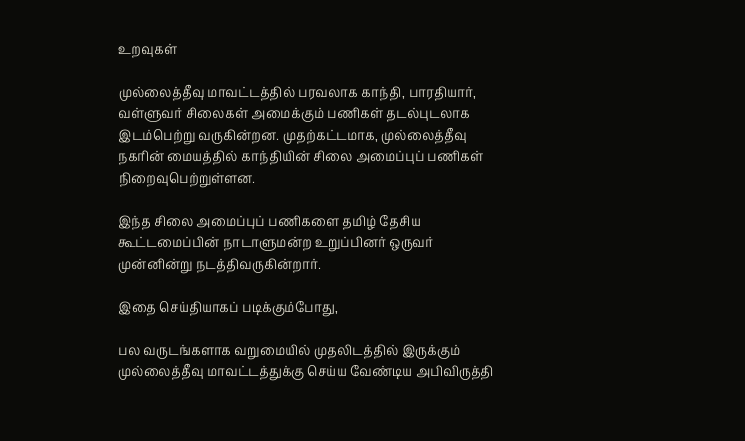உறவுகள்

முல்லைத்தீவு மாவட்டத்தில் பரவலாக காந்தி, பாரதியார், வள்ளுவர் சிலைகள் அமைக்கும் பணிகள் தடல்புடலாக இடம்பெற்று வருகின்றன. முதற்கட்டமாக, முல்லைத்தீவு நகரின் மையத்தில் காந்தியின் சிலை அமைப்புப் பணிகள் நிறைவுபெற்றுள்ளன.

இந்த சிலை அமைப்புப் பணிகளை தமிழ் தேசிய கூட்டமைப்பின் நாடாளுமன்ற உறுப்பினர் ஒருவர் முன்னின்று நடத்திவருகின்றார்.

இதை செய்தியாகப் படிக்கும்போது,

பல வருடங்களாக வறுமையில் முதலிடத்தில் இருக்கும் முல்லைத்தீவு மாவட்டத்துக்கு செய்ய வேண்டிய அபிவிருத்தி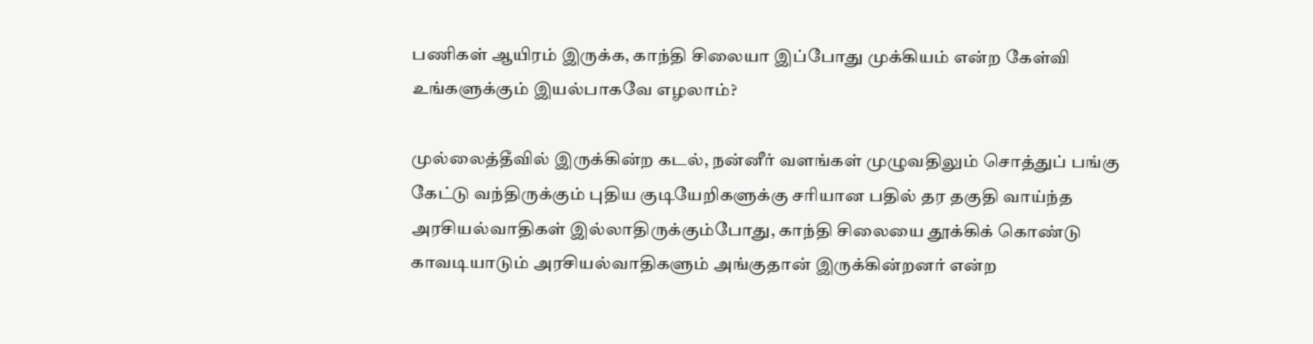பணிகள் ஆயிரம் இருக்க, காந்தி சிலையா இப்போது முக்கியம் என்ற கேள்வி உங்களுக்கும் இயல்பாகவே எழலாம்?

முல்லைத்தீவில் இருக்கின்ற கடல், நன்னீர் வளங்கள் முழுவதிலும் சொத்துப் பங்கு கேட்டு வந்திருக்கும் புதிய குடியேறிகளுக்கு சரியான பதில் தர தகுதி வாய்ந்த அரசியல்வாதிகள் இல்லாதிருக்கும்போது, காந்தி சிலையை தூக்கிக் கொண்டு காவடியாடும் அரசியல்வாதிகளும் அங்குதான் இருக்கின்றனர் என்ற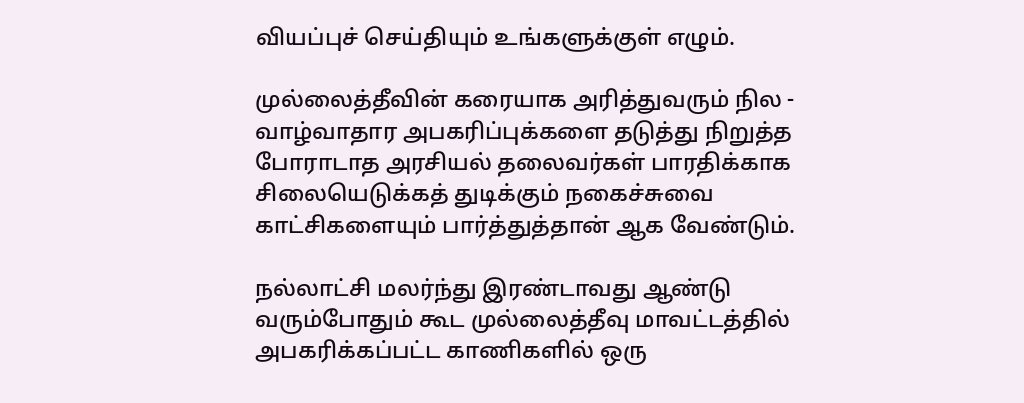வியப்புச் செய்தியும் உங்களுக்குள் எழும்.

முல்லைத்தீவின் கரையாக அரித்துவரும் நில - வாழ்வாதார அபகரிப்புக்களை தடுத்து நிறுத்த போராடாத அரசியல் தலைவர்கள் பாரதிக்காக சிலையெடுக்கத் துடிக்கும் நகைச்சுவை காட்சிகளையும் பார்த்துத்தான் ஆக வேண்டும்.

நல்லாட்சி மலர்ந்து இரண்டாவது ஆண்டு வரும்போதும் கூட முல்லைத்தீவு மாவட்டத்தில் அபகரிக்கப்பட்ட காணிகளில் ஒரு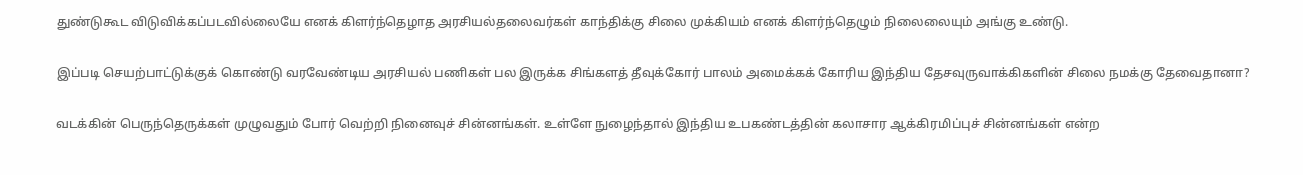துண்டுகூட விடுவிக்கப்படவில்லையே எனக் கிளர்ந்தெழாத அரசியல்தலைவர்கள் காந்திக்கு சிலை முக்கியம் எனக் கிளர்ந்தெழும் நிலைலையும் அங்கு உண்டு.

இப்படி செயற்பாட்டுக்குக் கொண்டு வரவேண்டிய அரசியல் பணிகள் பல இருக்க சிங்களத் தீவுக்கோர் பாலம் அமைக்கக் கோரிய இந்திய தேசவுருவாக்கிகளின் சிலை நமக்கு தேவைதானா?

வடக்கின் பெருந்தெருக்கள் முழுவதும் போர் வெற்றி நினைவுச் சின்னங்கள். உள்ளே நுழைந்தால் இந்திய உபகண்டத்தின் கலாசார ஆக்கிரமிப்புச் சின்னங்கள் என்ற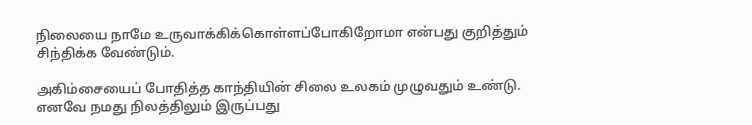நிலையை நாமே உருவாக்கிக்கொள்ளப்போகிறோமா என்பது குறித்தும் சிந்திக்க வேண்டும்.

அகிம்சையைப் போதித்த காந்தியின் சிலை உலகம் முழுவதும் உண்டு. எனவே நமது நிலத்திலும் இருப்பது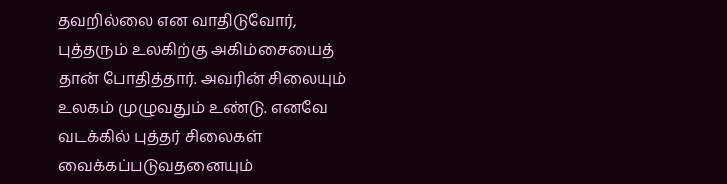தவறில்லை என வாதிடுவோர், புத்தரும் உலகிற்கு அகிம்சையைத் தான் போதித்தார். அவரின் சிலையும் உலகம் முழுவதும் உண்டு. எனவே வடக்கில் புத்தர் சிலைகள் வைக்கப்படுவதனையும்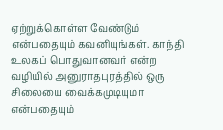ஏற்றுக்கொள்ள வேண்டும் என்பதையும் கவனியுங்கள். காந்தி உலகப் பொதுவானவர் என்ற வழியில் அனுராதபுரத்தில் ஒரு சிலையை வைக்கமுடியுமா என்பதையும்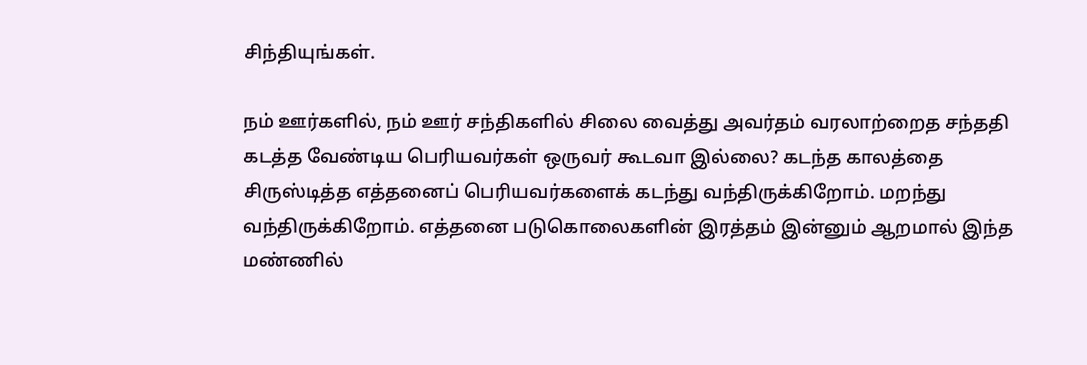சிந்தியுங்கள்.

நம் ஊர்களில், நம் ஊர் சந்திகளில் சிலை வைத்து அவர்தம் வரலாற்றைத சந்ததி கடத்த வேண்டிய பெரியவர்கள் ஒருவர் கூடவா இல்லை? கடந்த காலத்தை சிருஸ்டித்த எத்தனைப் பெரியவர்களைக் கடந்து வந்திருக்கிறோம். மறந்து வந்திருக்கிறோம். எத்தனை படுகொலைகளின் இரத்தம் இன்னும் ஆறமால் இந்த மண்ணில்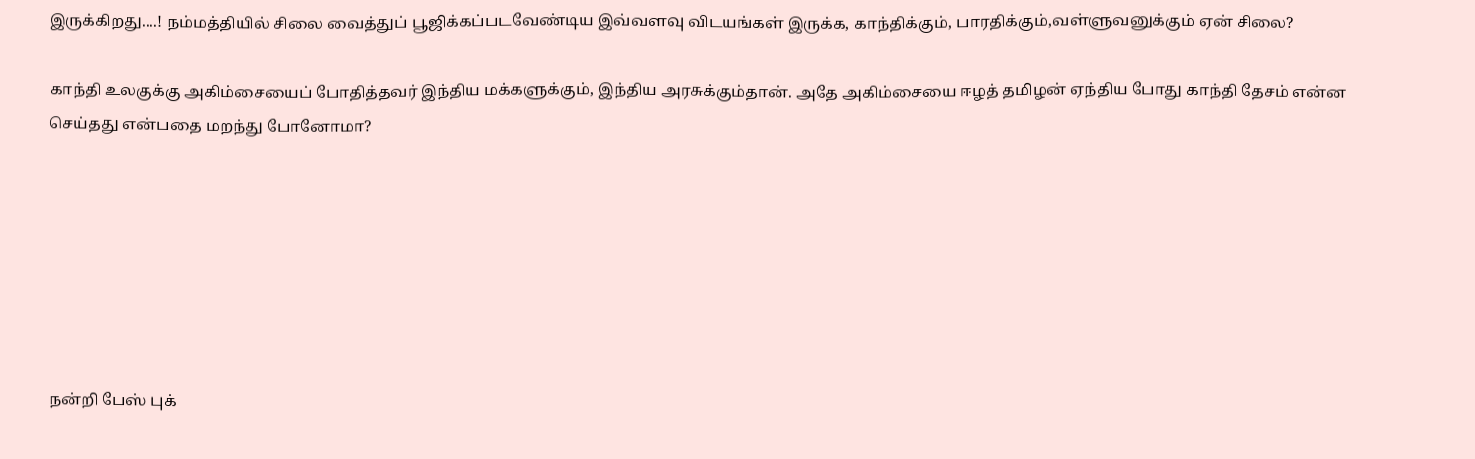இருக்கிறது....! நம்மத்தியில் சிலை வைத்துப் பூஜிக்கப்படவேண்டிய இவ்வளவு விடயங்கள் இருக்க, காந்திக்கும், பாரதிக்கும்,வள்ளுவனுக்கும் ஏன் சிலை?

காந்தி உலகுக்கு அகிம்சையைப் போதித்தவர் இந்திய மக்களுக்கும், இந்திய அரசுக்கும்தான். அதே அகிம்சையை ஈழத் தமிழன் ஏந்திய போது காந்தி தேசம் என்ன செய்தது என்பதை மறந்து போனோமா?







நன்றி பேஸ் புக்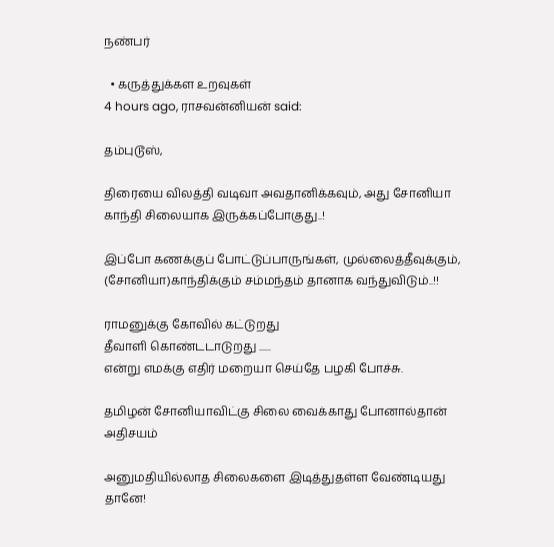நண்பர்

  • கருத்துக்கள உறவுகள்
4 hours ago, ராசவன்னியன் said:

தம்புடூஸ்,

திரையை விலத்தி வடிவா அவதானிக்கவும், அது சோனியா காந்தி சிலையாக இருக்கப்போகுது..!

இப்போ கணக்குப் போட்டுப்பாருங்கள், முல்லைத்தீவுக்கும், (சோனியா)காந்திக்கும் சம்மந்தம் தானாக வந்துவிடும்..!!

ராமனுக்கு கோவில் கட்டுறது
தீவாளி கொண்டடாடுறது ......
என்று எமக்கு எதிர் மறையா செய்தே பழகி போச்சு.

தமிழன் சோனியாவிட்கு சிலை வைக்காது போனால்தான் அதிசயம்

அனுமதியில்லாத சிலைகளை இடித்துதள்ள வேண்டியது தானே!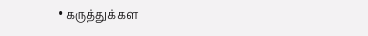• கருத்துக்கள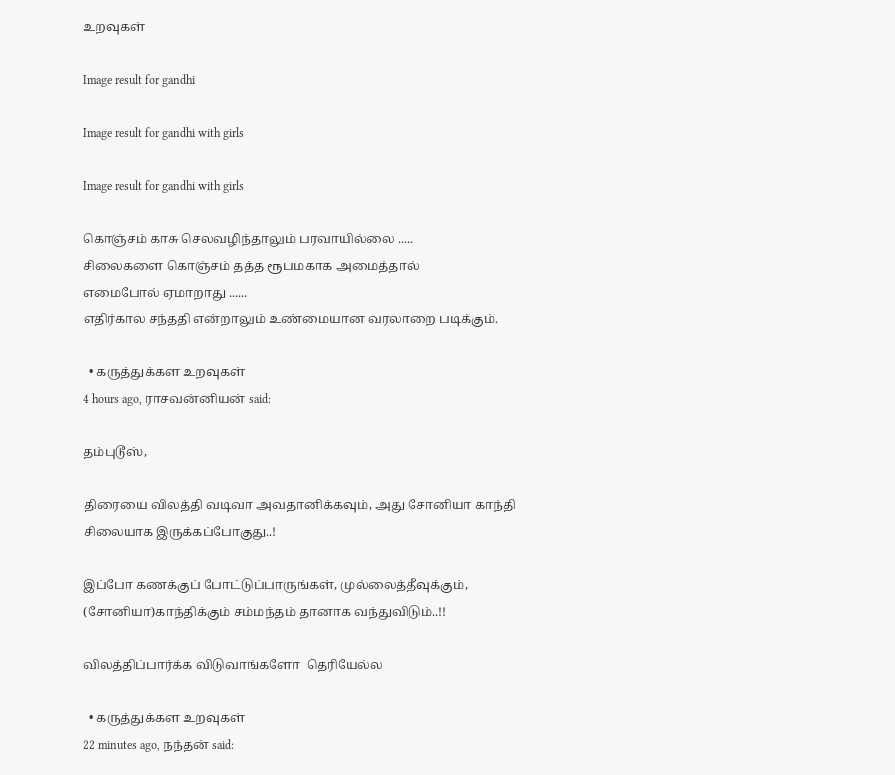உறவுகள்

Image result for gandhi

Image result for gandhi with girls

Image result for gandhi with girls

கொஞ்சம் காசு செலவழிந்தாலும் பரவாயில்லை .....
சிலைகளை கொஞ்சம் தத்த ரூபமகாக அமைத்தால்
எமைபோல் ஏமாறாது ......
எதிர்கால சந்ததி என்றாலும் உண்மையான வரலாறை படிக்கும்.

  • கருத்துக்கள உறவுகள்
4 hours ago, ராசவன்னியன் said:

தம்புடூஸ்,

திரையை விலத்தி வடிவா அவதானிக்கவும், அது சோனியா காந்தி சிலையாக இருக்கப்போகுது..!

இப்போ கணக்குப் போட்டுப்பாருங்கள், முல்லைத்தீவுக்கும், (சோனியா)காந்திக்கும் சம்மந்தம் தானாக வந்துவிடும்..!!

விலத்திப்பார்க்க விடுவாங்களோ  தெரியேல்ல

  • கருத்துக்கள உறவுகள்
22 minutes ago, நந்தன் said: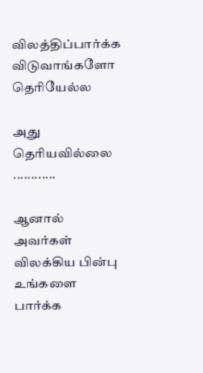விலத்திப்பார்க்க விடுவாங்களோ  தெரியேல்ல

அது தெரியவில்லை ............

ஆனால் அவர்கள் விலக்கிய பின்பு உங்களை பார்க்க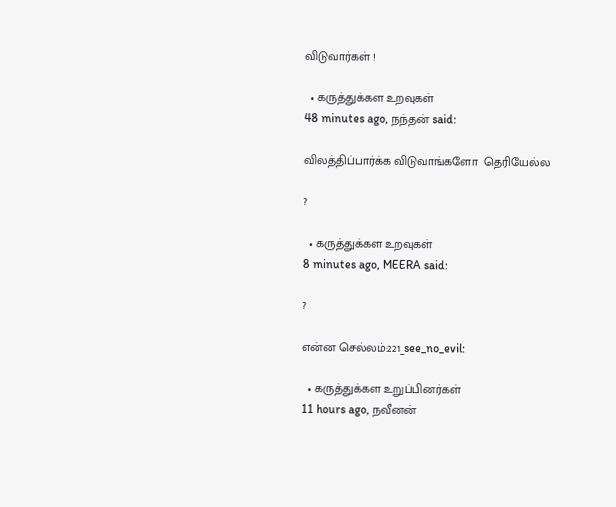விடுவார்கள் !

  • கருத்துக்கள உறவுகள்
48 minutes ago, நந்தன் said:

விலத்திப்பார்க்க விடுவாங்களோ  தெரியேல்ல

?

  • கருத்துக்கள உறவுகள்
8 minutes ago, MEERA said:

?

என்ன செல்லம்:221_see_no_evil:

  • கருத்துக்கள உறுப்பினர்கள்
11 hours ago, நவீனன்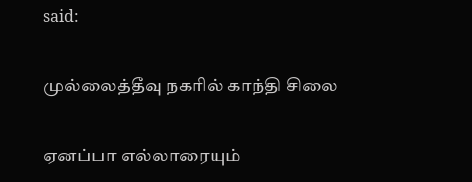said:

முல்லைத்தீவு நகரில் காந்தி சிலை

ஏனப்பா எல்லாரையும்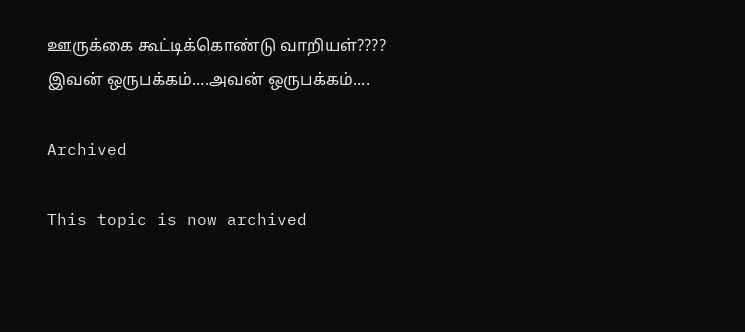ஊருக்கை கூட்டிக்கொண்டு வாறியள்????
இவன் ஒருபக்கம்....அவன் ஒருபக்கம்....

Archived

This topic is now archived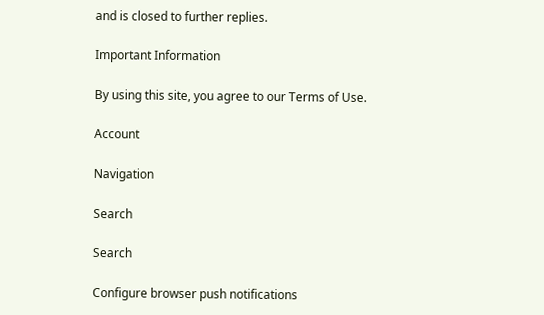and is closed to further replies.

Important Information

By using this site, you agree to our Terms of Use.

Account

Navigation

Search

Search

Configure browser push notifications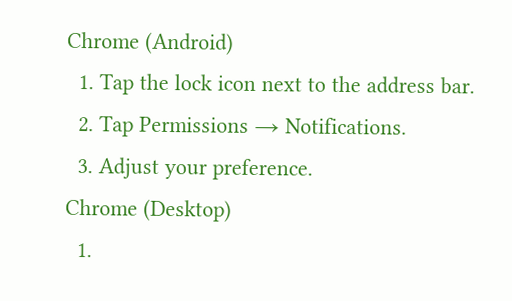Chrome (Android)
  1. Tap the lock icon next to the address bar.
  2. Tap Permissions → Notifications.
  3. Adjust your preference.
Chrome (Desktop)
  1.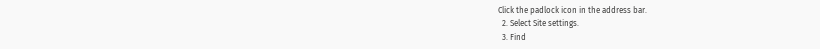Click the padlock icon in the address bar.
  2. Select Site settings.
  3. Find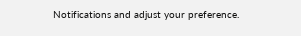Notifications and adjust your preference.